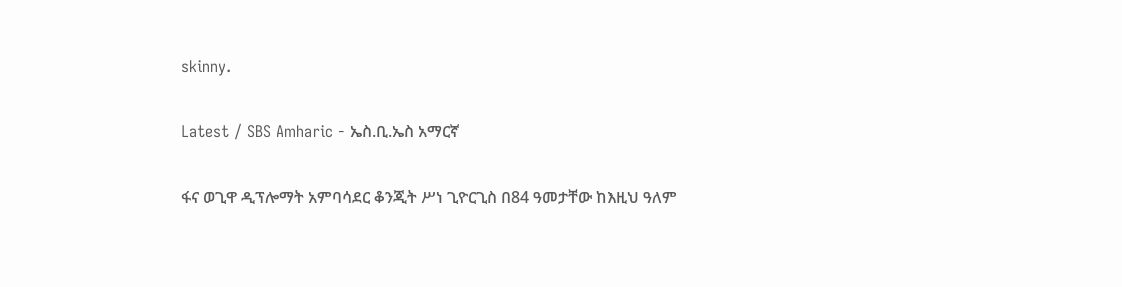skinny.

Latest / SBS Amharic - ኤስ.ቢ.ኤስ አማርኛ

ፋና ወጊዋ ዲፕሎማት አምባሳደር ቆንጂት ሥነ ጊዮርጊስ በ84 ዓመታቸው ከእዚህ ዓለም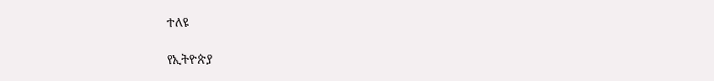ተለዩ

የኢትዮጵያ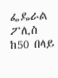ፌዴራል ፖሊስ ከ50 በላይ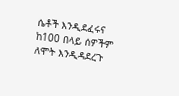ሴቶች እንዲደፈሩና ከ100 በላይ ሰዎችም ለሞት እንዲዳደረጉ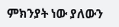ምክንያት ነው ያለውን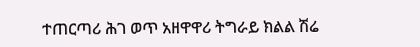ተጠርጣሪ ሕገ ወጥ አዘዋዋሪ ትግራይ ክልል ሽሬ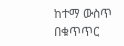ከተማ ውስጥ በቁጥጥር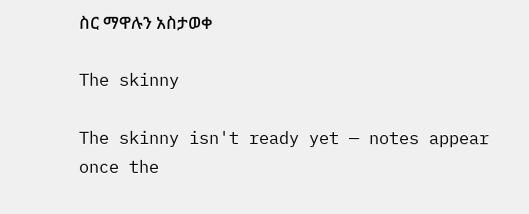ስር ማዋሉን አስታወቀ

The skinny

The skinny isn't ready yet — notes appear once the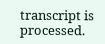transcript is processed.